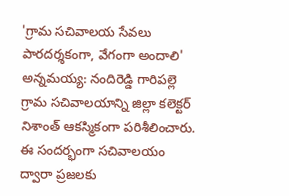'గ్రామ సచివాలయ సేవలు పారదర్శకంగా, వేగంగా అందాలి'
అన్నమయ్య: నందిరెడ్డి గారిపల్లె గ్రామ సచివాలయాన్ని జిల్లా కలెక్టర్ నిశాంత్ ఆకస్మికంగా పరిశీలించారు. ఈ సందర్భంగా సచివాలయం ద్వారా ప్రజలకు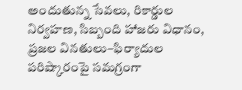అందుతున్న సేవలు, రికార్డుల నిర్వహణ, సిబ్బంది హాజరు విధానం, ప్రజల వినతులు–ఫిర్యాదుల పరిష్కారంపై సమగ్రంగా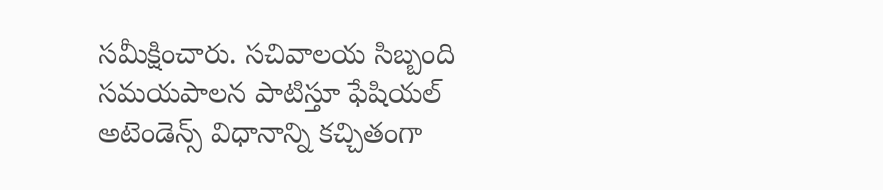సమీక్షించారు. సచివాలయ సిబ్బంది సమయపాలన పాటిస్తూ ఫేషియల్ అటెండెన్స్ విధానాన్ని కచ్చితంగా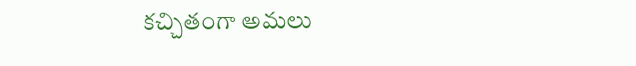కచ్చితంగా అమలు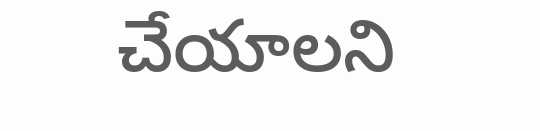చేయాలని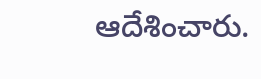ఆదేశించారు.